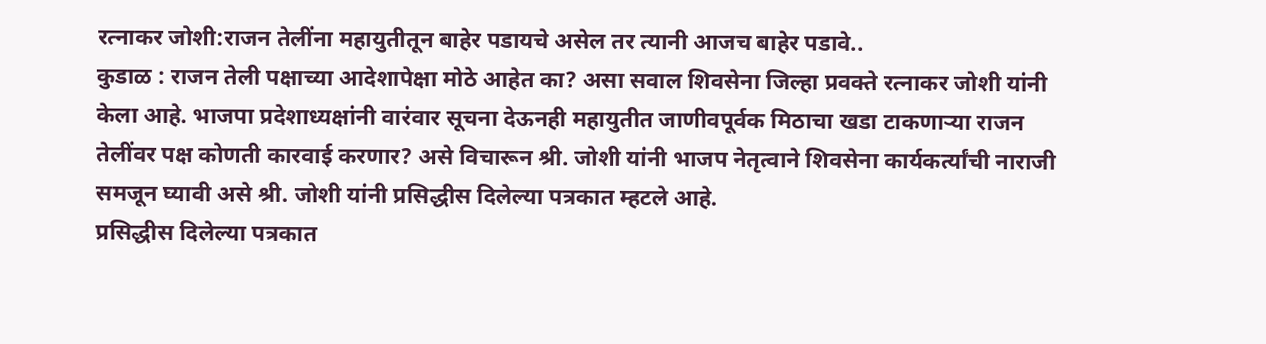रत्नाकर जोशी:राजन तेलींना महायुतीतून बाहेर पडायचे असेल तर त्यानी आजच बाहेर पडावे..
कुडाळ : राजन तेली पक्षाच्या आदेशापेक्षा मोठे आहेत का? असा सवाल शिवसेना जिल्हा प्रवक्ते रत्नाकर जोशी यांनी केला आहे. भाजपा प्रदेशाध्यक्षांनी वारंवार सूचना देऊनही महायुतीत जाणीवपूर्वक मिठाचा खडा टाकणाऱ्या राजन तेलींवर पक्ष कोणती कारवाई करणार? असे विचारून श्री. जोशी यांनी भाजप नेतृत्वाने शिवसेना कार्यकर्त्यांची नाराजी समजून घ्यावी असे श्री. जोशी यांनी प्रसिद्धीस दिलेल्या पत्रकात म्हटले आहे.
प्रसिद्धीस दिलेल्या पत्रकात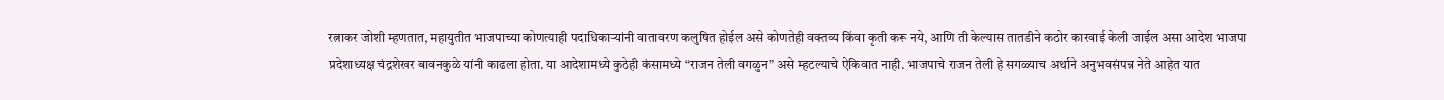रत्नाकर जोशी म्हणतात, महायुतीत भाजपाच्या कोणत्याही पदाधिकाऱ्यांनी वातावरण कलुषित होईल असे कोणतेही वक्तव्य किंवा कृती करू नये, आणि ती केल्यास तातडीने कठोर कारवाई केली जाईल असा आदेश भाजपा प्रदेशाध्यक्ष चंद्रशेखर बावनकुळे यांनी काढला होता. या आदेशामध्ये कुठेही कंसामध्ये “राजन तेली वगळुन” असे म्हटल्याचे ऐकिवात नाही. भाजपाचे राजन तेली हे सगळ्याच अर्थाने अनुभवसंपन्न नेते आहेत यात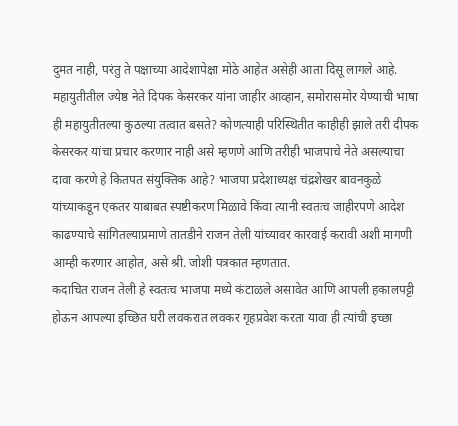दुमत नाही, परंतु ते पक्षाच्या आदेशापेक्षा मोठे आहेत असेही आता दिसू लागले आहे.
महायुतीतील ज्येष्ठ नेते दिपक केसरकर यांना जाहीर आव्हान, समोरासमोर येण्याची भाषा ही महायुतीतल्या कुठल्या तत्वात बसते? कोणत्याही परिस्थितीत काहीही झाले तरी दीपक केसरकर यांचा प्रचार करणार नाही असे म्हणणे आणि तरीही भाजपाचे नेते असल्याचा दावा करणे हे कितपत संयुक्तिक आहे? भाजपा प्रदेशाध्यक्ष चंद्रशेखर बावनकुळे यांच्याकडून एकतर याबाबत स्पष्टीकरण मिळावे किंवा त्यानी स्वतःच जाहीरपणे आदेश काढण्याचे सांगितल्याप्रमाणे तातडीने राजन तेली यांच्यावर कारवाई करावी अशी मागणी आम्ही करणार आहोत, असे श्री. जोशी पत्रकात म्हणतात.
कदाचित राजन तेली हे स्वतःच भाजपा मध्ये कंटाळले असावेत आणि आपली हकालपट्टी होऊन आपल्या इच्छित घरी लवकरात लवकर गृहप्रवेश करता यावा ही त्यांची इच्छा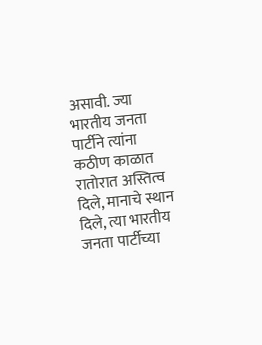असावी. ज्या भारतीय जनता पार्टीने त्यांना कठीण काळात रातोरात अस्तित्व दिले, मानाचे स्थान दिले, त्या भारतीय जनता पार्टीच्या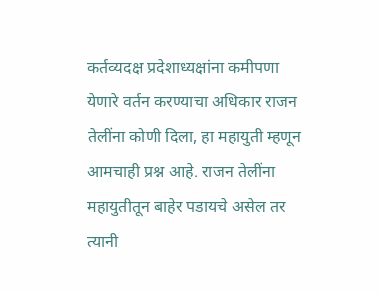कर्तव्यदक्ष प्रदेशाध्यक्षांना कमीपणा येणारे वर्तन करण्याचा अधिकार राजन तेलींना कोणी दिला, हा महायुती म्हणून आमचाही प्रश्न आहे. राजन तेलींना महायुतीतून बाहेर पडायचे असेल तर त्यानी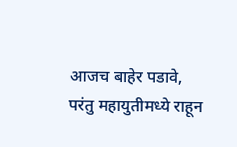आजच बाहेर पडावे, परंतु महायुतीमध्ये राहून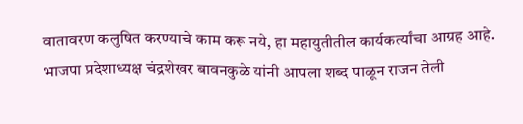वातावरण कलुषित करण्याचे काम करू नये, हा महायुतीतील कार्यकर्त्यांचा आग्रह आहे. भाजपा प्रदेशाध्यक्ष चंद्रशेखर बावनकुळे यांनी आपला शब्द पाळून राजन तेली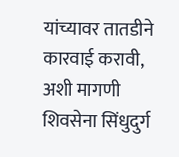यांच्यावर तातडीने कारवाई करावी, अशी मागणी शिवसेना सिंधुदुर्ग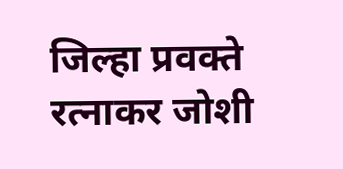जिल्हा प्रवक्ते रत्नाकर जोशी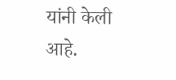यांनी केली आहे.